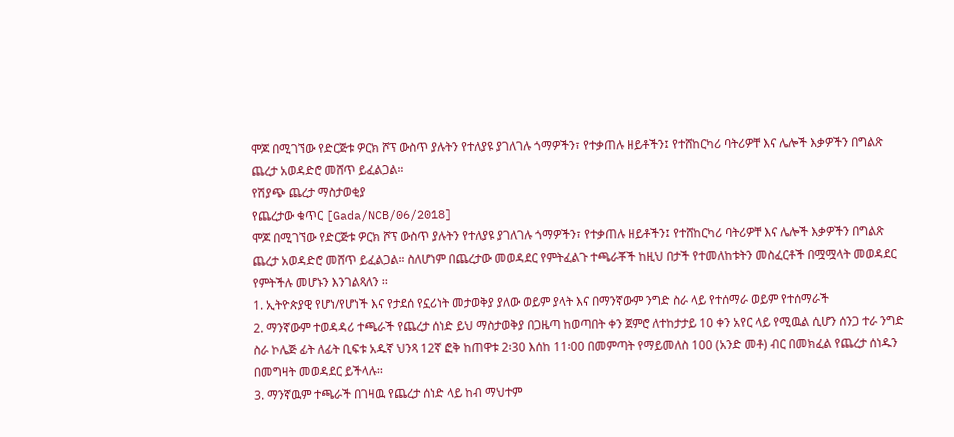ሞጆ በሚገኘው የድርጅቱ ዎርክ ሾፕ ውስጥ ያሉትን የተለያዩ ያገለገሉ ጎማዎችን፣ የተቃጠሉ ዘይቶችን፤ የተሸከርካሪ ባትሪዎቸ እና ሌሎች እቃዎችን በግልጽ ጨረታ አወዳድሮ መሸጥ ይፈልጋል።
የሽያጭ ጨረታ ማስታወቂያ
የጨረታው ቁጥር [Gada/NCB/06/2018]
ሞጆ በሚገኘው የድርጅቱ ዎርክ ሾፕ ውስጥ ያሉትን የተለያዩ ያገለገሉ ጎማዎችን፣ የተቃጠሉ ዘይቶችን፤ የተሸከርካሪ ባትሪዎቸ እና ሌሎች እቃዎችን በግልጽ ጨረታ አወዳድሮ መሸጥ ይፈልጋል። ስለሆነም በጨረታው መወዳደር የምትፈልጉ ተጫራቾች ከዚህ በታች የተመለከቱትን መስፈርቶች በሟሟላት መወዳደር የምትችሉ መሆኑን እንገልጻለን ፡፡
1. ኢትዮጵያዊ የሆነ/የሆነች እና የታደሰ የኗሪነት መታወቅያ ያለው ወይም ያላት እና በማንኛውም ንግድ ስራ ላይ የተሰማራ ወይም የተሰማራች
2. ማንኛውም ተወዳዳሪ ተጫራች የጨረታ ሰነድ ይህ ማስታወቅያ በጋዜጣ ከወጣበት ቀን ጀምሮ ለተከታታይ 10 ቀን አየር ላይ የሚዉል ሲሆን ሰንጋ ተራ ንግድ ስራ ኮሌጅ ፊት ለፊት ቢፍቱ አዱኛ ህንጻ 12ኛ ፎቅ ከጠዋቱ 2፡30 እሰከ 11፡00 በመምጣት የማይመለስ 100 (አንድ መቶ) ብር በመክፈል የጨረታ ሰነዱን በመግዛት መወዳደር ይችላሉ፡፡
3. ማንኛዉም ተጫራች በገዛዉ የጨረታ ሰነድ ላይ ከብ ማህተም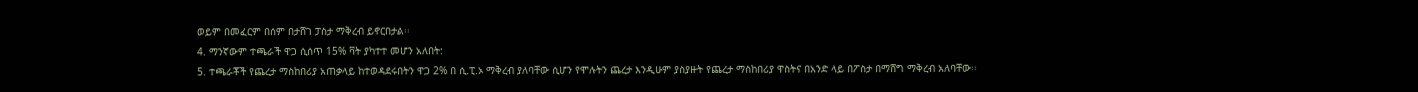ወይም በመፈርም በሰም በታሸገ ፓስታ ማቅረብ ይኖርበታል፡፡
4. ማንኛውም ተጫራች ዋጋ ሲሰጥ 15% ቫት ያካተተ መሆን አለበት:
5. ተጫራቾች የጨረታ ማስከበሪያ አጠቃላይ ከተወዳደሩበትን ዋጋ 2% በ ሲ.ፒ.ኦ ማቅረብ ያለባቸው ሲሆን የሞሉትን ጨረታ እንዲሁም ያስያዙት የጨረታ ማስከበሪያ ዋስትና በአንድ ላይ በፖስታ በማሸግ ማቅረብ አለባቸው፡፡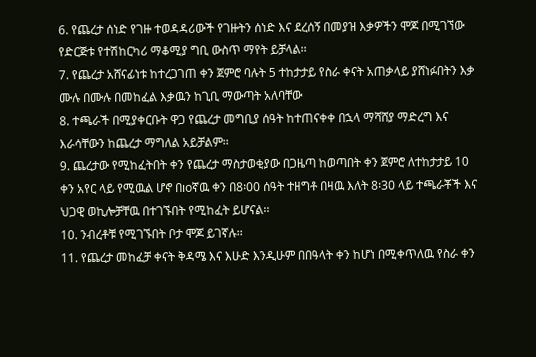6. የጨረታ ሰነድ የገዙ ተወዳዳሪውች የገዙትን ሰነድ እና ደረሰኝ በመያዝ እቃዎችን ሞጆ በሚገኘው የድርጅቱ የተሽከርካሪ ማቆሚያ ግቢ ውስጥ ማየት ይቻላል፡፡
7. የጨረታ አሸናፊነቱ ከተረጋገጠ ቀን ጀምሮ ባሉት 5 ተከታታይ የስራ ቀናት አጠቃላይ ያሸነፉበትን እቃ ሙሉ በሙሉ በመከፈል እቃዉን ከጊቢ ማውጣት አለባቸው
8. ተጫራች በሚያቀርቡት ዋጋ የጨረታ መግቢያ ሰዓት ከተጠናቀቀ በኋላ ማሻሸያ ማድረግ እና እራሳቸውን ከጨረታ ማግለል አይቻልም፡፡
9. ጨረታው የሚከፈትበት ቀን የጨረታ ማስታወቂያው በጋዜጣ ከወጣበት ቀን ጀምሮ ለተከታታይ 10 ቀን አየር ላይ የሚዉል ሆኖ በıoኛዉ ቀን በ8፡00 ሰዓት ተዘግቶ በዛዉ እለት 8፡30 ላይ ተጫራቾች እና ህጋዊ ወኪሎቻቸዉ በተገኙበት የሚከፈት ይሆናል፡፡
10. ንብረቶቹ የሚገኙበት ቦታ ሞጆ ይገኛሉ፡፡
11. የጨረታ መከፈቻ ቀናት ቅዳሜ እና እሁድ እንዲሁም በበዓላት ቀን ከሆነ በሚቀጥለዉ የስራ ቀን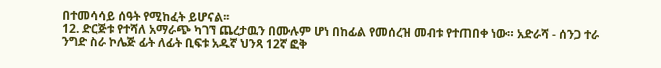በተመሳሳይ ሰዓት የሚከፈት ይሆናል፡፡
12. ድርጅቱ የተሻለ አማራጭ ካገኘ ጨረታዉን በሙሉም ሆነ በከፊል የመሰረዝ መብቱ የተጠበቀ ነው። አድራሻ - ሰንጋ ተራ ንግድ ስራ ኮሌጅ ፊት ለፊት ቢፍቱ አዱኛ ህንጻ 12ኛ ፎቅ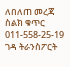ለበለጠ መረጃ ስልክ ቁጥር 011-558-25-19
ገዳ ትራንስፖርት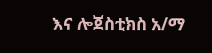እና ሎጀስቲክስ አ/ማ